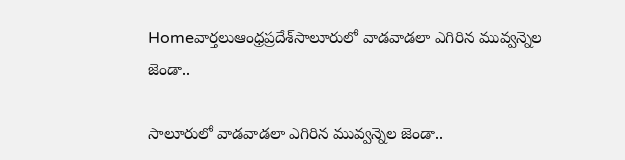Homeవార్తలుఆంధ్రప్రదేశ్‌సాలూరులో వాడవాడలా ఎగిరిన మువ్వన్నెల జెండా..

సాలూరులో వాడవాడలా ఎగిరిన మువ్వన్నెల జెండా..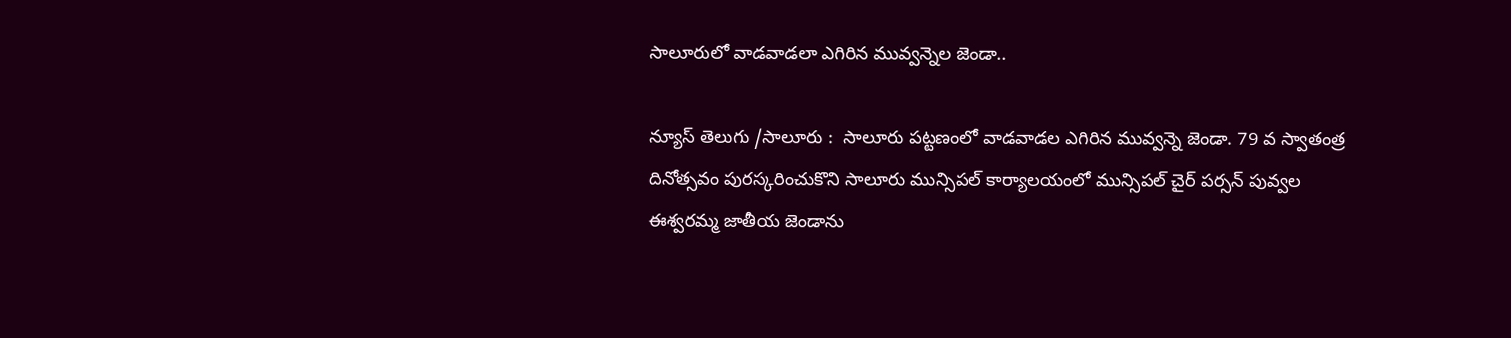సాలూరులో వాడవాడలా ఎగిరిన మువ్వన్నెల జెండా..

న్యూస్ తెలుగు /సాలూరు :  సాలూరు పట్టణంలో వాడవాడల ఎగిరిన మువ్వన్నె జెండా. 79 వ స్వాతంత్ర దినోత్సవం పురస్కరించుకొని సాలూరు మున్సిపల్ కార్యాలయంలో మున్సిపల్ చైర్ పర్సన్ పువ్వల ఈశ్వరమ్మ జాతీయ జెండాను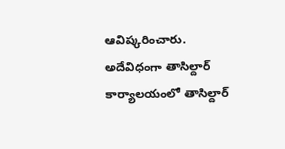ఆవిష్కరించారు. అదేవిధంగా తాసిల్దార్ కార్యాలయంలో తాసిల్దార్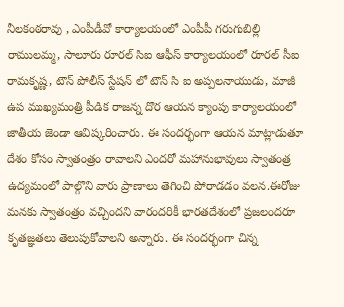నీలకంఠరావు , ఎంపీడీవో కార్యాలయంలో ఎంపీపీ గరుగుబిల్లి రాములమ్మ, సాలూరు రూరల్ సిఐ ఆఫీస్ కార్యాలయంలో రూరల్ సీఐ రామకృష్ణ, టౌన్ పోలీస్ స్టేషన్ లో టౌన్ సి ఐ అప్పలనాయుడు, మాజీ ఉప ముఖ్యమంత్రి పీడిక రాజన్న దొర ఆయన క్యాంపు కార్యాలయంలో జాతీయ జెండా ఆవిష్కరించారు. ఈ సందర్భంగా ఆయన మాట్లాడుతూ దేశం కోసం స్వాతంత్రం రావాలని ఎందరో మహానుభావులు స్వాతంత్ర ఉద్యమంలో పాల్గొని వారు ప్రాణాలు తెగించి పోరాడడం వలన.ఈరోజు మనకు స్వాతంత్రం వచ్చిందని వారందరికీ భారతదేశంలో ప్రజలందరూ కృతజ్ఞతలు తెలుపుకోవాలని అన్నారు. ఈ సందర్భంగా చిన్న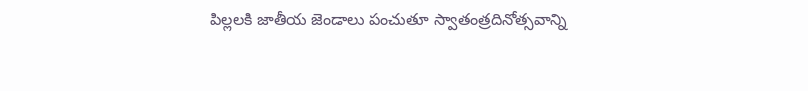పిల్లలకి జాతీయ జెండాలు పంచుతూ స్వాతంత్రదినోత్సవాన్ని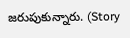జరుపుకున్నారు. (Story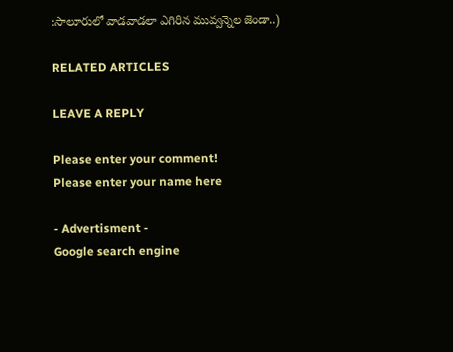:సాలూరులో వాడవాడలా ఎగిరిన మువ్వన్నెల జెండా..)

RELATED ARTICLES

LEAVE A REPLY

Please enter your comment!
Please enter your name here

- Advertisment -
Google search engine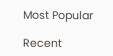Most Popular

Recent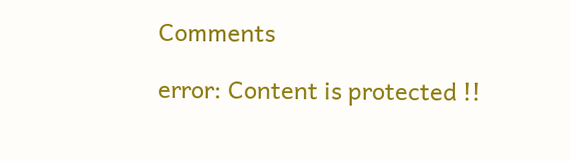Comments

error: Content is protected !!